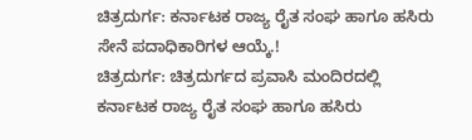ಚಿತ್ರದುರ್ಗ: ಕರ್ನಾಟಕ ರಾಜ್ಯ ರೈತ ಸಂಘ ಹಾಗೂ ಹಸಿರು ಸೇನೆ ಪದಾಧಿಕಾರಿಗಳ ಆಯ್ಕೆ.!
ಚಿತ್ರದುರ್ಗ: ಚಿತ್ರದುರ್ಗದ ಪ್ರವಾಸಿ ಮಂದಿರದಲ್ಲಿ ಕರ್ನಾಟಕ ರಾಜ್ಯ ರೈತ ಸಂಘ ಹಾಗೂ ಹಸಿರು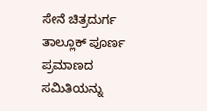ಸೇನೆ ಚಿತ್ರದುರ್ಗ ತಾಲ್ಲೂಕ್ ಪೂರ್ಣ ಪ್ರಮಾಣದ ಸಮಿತಿಯನ್ನು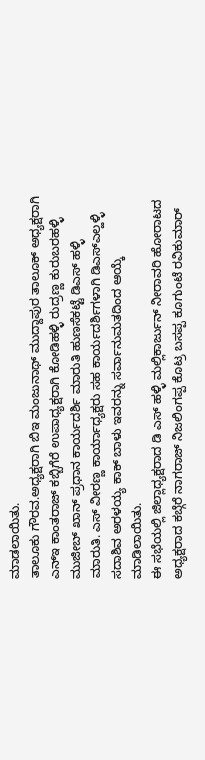ಮಾಡಲಾಯಿತು.
ತಾಲೂಕು ಗೌರವ.ಅಧ್ಯಕ್ಷರಾಗಿ ಬಿಇ ಮಂಜುನಾಥ್ ಮುದ್ದಾಪುರ ತಾಲೂಕ್ ಅಧ್ಯಕ್ಷರಾಗಿ ಎನ್ಇ ಕಾಂತರಾಜ್ ಕಬ್ಬಿಗೆರೆ ಉಪಾಧ್ಯಕ್ಷರಾಗಿ ಕೋಡಿಹಳ್ಳಿ ರುದ್ರಣ್ಣ ಕುರುಬರಹಳ್ಳಿ ಮುಜೀಬ್ ಖಾನ್ ಪ್ರಧಾನ ಕಾರ್ಯದರ್ಶಿ ಮಾರುತಿ ಹುಣಸೆಕಟ್ಟೆ ಡಿಎಸ್ ಹಳ್ಳಿ ಮಾರುತಿ. ಎಸ್ ವೀರಣ್ಣ ಕಾರ್ಯಾಧ್ಯಕ್ಷರು ಸಹ ಕಾರ್ಯದರ್ಶಿಗಳಾಗಿ ಡಿಎಸ್ಎಲ್ಹಳ್ಳಿ ಸದಾಶಿವ ಅರಳಯ್ಯ ಕಾಕ್ ಬಾಳು ಇವರನ್ನು ಸರ್ವಾನುಮತದಿಂದ ಆಯ್ಕೆ ಮಾಡಿಲಾಯಿತು.
ಈ ಸಭೆಯಲ್ಲಿ ಜಿಲ್ಲಾಧ್ಯಕ್ಷರಾದ ಡಿ ಎಸ್ ಹಳ್ಳಿ ಮಲ್ಲಿಕಾರ್ಜುನ್ ನೀರಾವರಿ ಹೋರಾಟದ ಅಧ್ಯಕ್ಷರಾದ ಕಬ್ಗೆರೆ ನಾಗರಾಜ್ ನಿಜಲಿಂಗಪ್ಪ ಕೊಟ್ರ ಬಸಪ್ಪ ಕೂಗುಂಟೆ ರವಿಕುಮಾರ್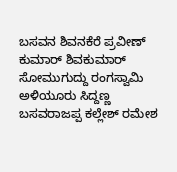ಬಸವನ ಶಿವನಕೆರೆ ಪ್ರವೀಣ್ ಕುಮಾರ್ ಶಿವಕುಮಾರ್ ಸೋಮುಗುದ್ದು ರಂಗಸ್ವಾಮಿ ಅಳಿಯೂರು ಸಿದ್ದಣ್ಣ ಬಸವರಾಜಪ್ಪ ಕಲ್ಲೇಶ್ ರಮೇಶ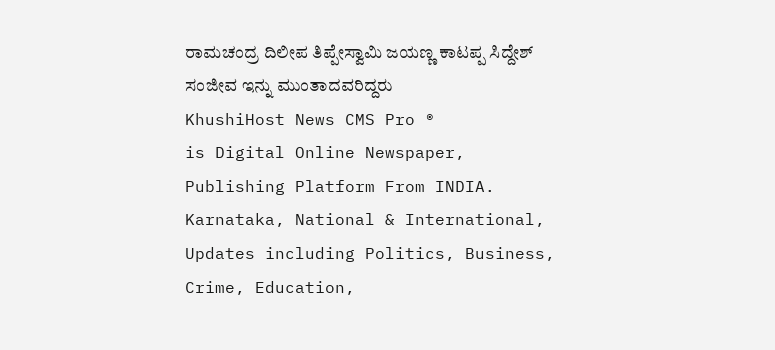ರಾಮಚಂದ್ರ ದಿಲೀಪ ತಿಪ್ಪೇಸ್ವಾಮಿ ಜಯಣ್ಣ ಕಾಟಪ್ಪ ಸಿದ್ದೇಶ್ ಸಂಜೀವ ಇನ್ನು ಮುಂತಾದವರಿದ್ದರು
KhushiHost News CMS Pro ®
is Digital Online Newspaper, Publishing Platform From INDIA. Karnataka, National & International, Updates including Politics, Business, Crime, Education,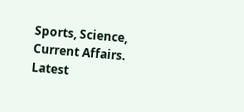Sports, Science, Current Affairs. Latest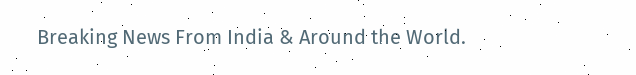Breaking News From India & Around the World.